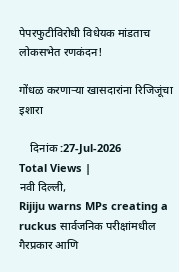पेपरफुटीविरोधी विधेयक मांडताच लोकसभेत रणकंदन!

गोंधळ करणाऱ्या खासदारांना रिजिजूंचा इशारा

    दिनांक :27-Jul-2026
Total Views |
नवी दिल्ली,
Rijiju warns MPs creating a ruckus सार्वजनिक परीक्षांमधील गैरप्रकार आणि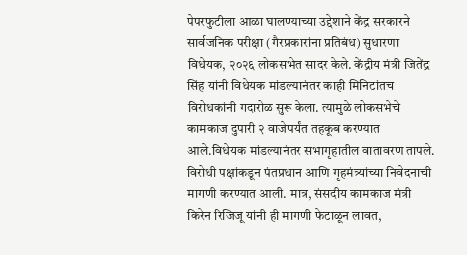पेपरफुटीला आळा घालण्याच्या उद्देशाने केंद्र सरकारने सार्वजनिक परीक्षा (गैरप्रकारांना प्रतिबंध) सुधारणा विधेयक, २०२६ लोकसभेत सादर केले. केंद्रीय मंत्री जितेंद्र सिंह यांनी विधेयक मांडल्यानंतर काही मिनिटांतच विरोधकांनी गदारोळ सुरू केला. त्यामुळे लोकसभेचे कामकाज दुपारी २ वाजेपर्यंत तहकूब करण्यात आले.विधेयक मांडल्यानंतर सभागृहातील वातावरण तापले. विरोधी पक्षांकडून पंतप्रधान आणि गृहमंत्र्यांच्या निवेदनाची मागणी करण्यात आली. मात्र, संसदीय कामकाज मंत्री किरेन रिजिजू यांनी ही मागणी फेटाळून लावत,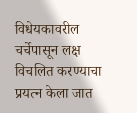विधेयकावरील चर्चेपासून लक्ष विचलित करण्याचा प्रयत्न केला जात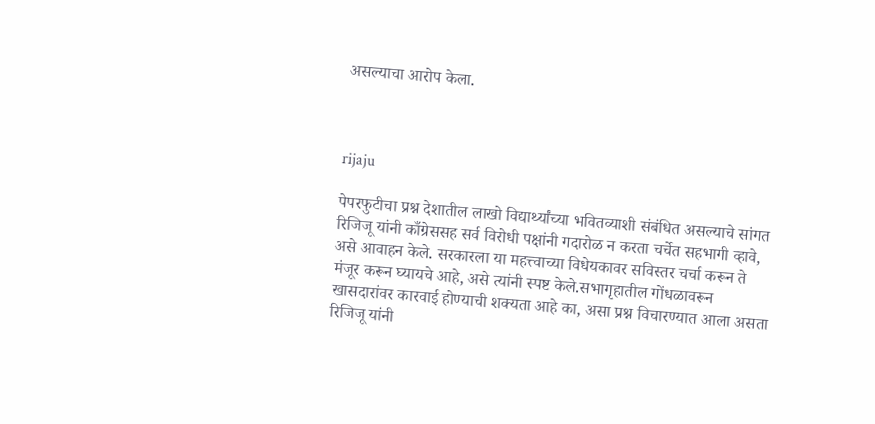असल्याचा आरोप केला.



rijaju

पेपरफुटीचा प्रश्न देशातील लाखो विद्यार्थ्यांच्या भवितव्याशी संबंधित असल्याचे सांगत रिजिजू यांनी काँग्रेससह सर्व विरोधी पक्षांनी गदारोळ न करता चर्चेत सहभागी व्हावे, असे आवाहन केले. सरकारला या महत्त्वाच्या विधेयकावर सविस्तर चर्चा करून ते मंजूर करून घ्यायचे आहे, असे त्यांनी स्पष्ट केले.सभागृहातील गोंधळावरून खासदारांवर कारवाई होण्याची शक्यता आहे का, असा प्रश्न विचारण्यात आला असता रिजिजू यांनी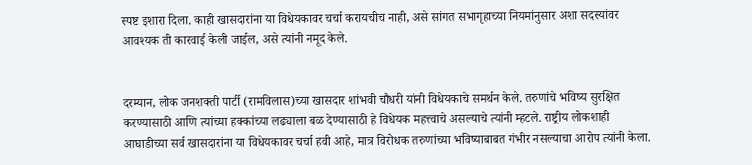स्पष्ट इशारा दिला. काही खासदारांना या विधेयकावर चर्चा करायचीच नाही, असे सांगत सभागृहाच्या नियमांनुसार अशा सदस्यांवर आवश्यक ती कारवाई केली जाईल, असे त्यांनी नमूद केले.


दरम्यान, लोक जनशक्ती पार्टी (रामविलास)च्या खासदार शांभवी चौधरी यांनी विधेयकाचे समर्थन केले. तरुणांचे भविष्य सुरक्षित करण्यासाठी आणि त्यांच्या हक्कांच्या लढ्याला बळ देण्यासाठी हे विधेयक महत्त्वाचे असल्याचे त्यांनी म्हटले. राष्ट्रीय लोकशाही आघाडीच्या सर्व खासदारांना या विधेयकावर चर्चा हवी आहे, मात्र विरोधक तरुणांच्या भविष्याबाबत गंभीर नसल्याचा आरोप त्यांनी केला.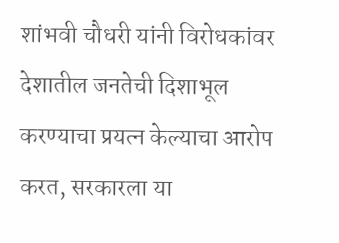शांभवी चौधरी यांनी विरोधकांवर देशातील जनतेची दिशाभूल करण्याचा प्रयत्न केल्याचा आरोप करत, सरकारला या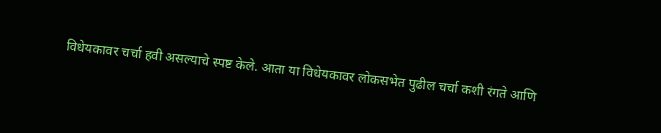विधेयकावर चर्चा हवी असल्याचे स्पष्ट केले. आता या विधेयकावर लोकसभेत पुढील चर्चा कशी रंगते आणि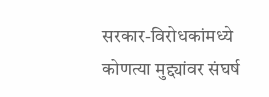सरकार-विरोधकांमध्ये कोणत्या मुद्द्यांवर संघर्ष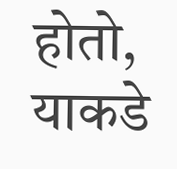होतो, याकडे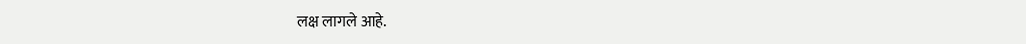लक्ष लागले आहे.